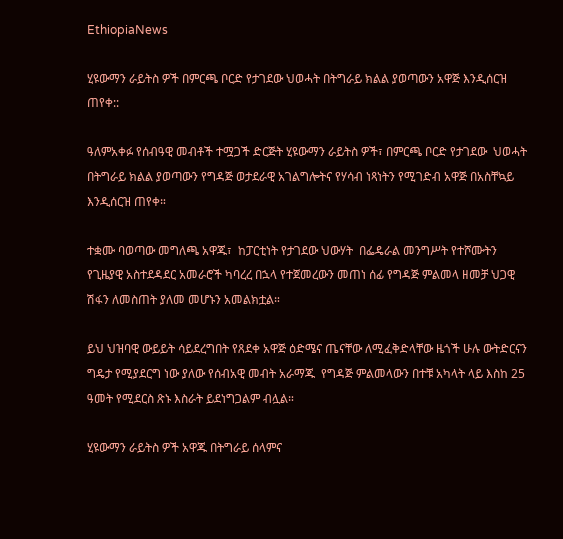EthiopiaNews

ሂዩውማን ራይትስ ዎች በምርጫ ቦርድ የታገደው ህወሓት በትግራይ ክልል ያወጣውን አዋጅ እንዲሰርዝ ጠየቀ::

ዓለምአቀፉ የሰብዓዊ መብቶች ተሟጋች ድርጅት ሂዩውማን ራይትስ ዎች፣ በምርጫ ቦርድ የታገደው  ህወሓት በትግራይ ክልል ያወጣውን የግዳጅ ወታደራዊ አገልግሎትና የሃሳብ ነጻነትን የሚገድብ አዋጅ በአስቸኳይ እንዲሰርዝ ጠየቀ።

ተቋሙ ባወጣው መግለጫ አዋጁ፣  ከፓርቲነት የታገደው ህውሃት  በፌዴራል መንግሥት የተሾሙትን የጊዜያዊ አስተደዳደር አመራሮች ካባረረ በኋላ የተጀመረውን መጠነ ሰፊ የግዳጅ ምልመላ ዘመቻ ህጋዊ ሽፋን ለመስጠት ያለመ መሆኑን አመልክቷል።

ይህ ህዝባዊ ውይይት ሳይደረግበት የጸደቀ አዋጅ ዕድሜና ጤናቸው ለሚፈቅድላቸው ዜጎች ሁሉ ውትድርናን ግዴታ የሚያደርግ ነው ያለው የሰብአዊ መብት አራማጁ  የግዳጅ ምልመላውን በተቹ አካላት ላይ እስከ 25 ዓመት የሚደርስ ጽኑ እስራት ይደነግጋልም ብሏል።

ሂዩውማን ራይትስ ዎች አዋጁ በትግራይ ሰላምና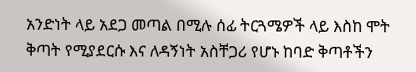አንድነት ላይ አደጋ መጣል በሚሉ ሰፊ ትርጓሜዎች ላይ እስከ ሞት ቅጣት የሚያደርሱ እና ለዳኝነት አስቸጋሪ የሆኑ ከባድ ቅጣቶችን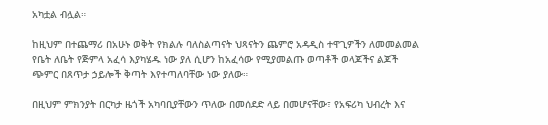አካቷል ብሏል።

ከዚህም በተጨማሪ በአሁኑ ወቅት የክልሉ ባለስልጣናት ህጻናትን ጨምሮ አዳዲስ ተዋጊዎችን ለመመልመል የቤት ለቤት የጅምላ አፈሳ እያካሄዱ ነው ያለ ሲሆን ከአፈሳው የሚያመልጡ ወጣቶች ወላጆችና ልጆች ጭምር በጸጥታ ኃይሎች ቅጣት እየተጣለባቸው ነው ያለው።

በዚህም ምክንያት በርካታ ዜጎች አካባቢያቸውን ጥለው በመሰደድ ላይ በመሆናቸው፣ የአፍሪካ ህብረት እና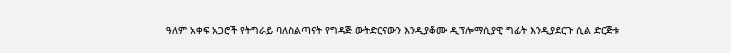ዓለም አቀፍ አጋሮች የትግራይ ባለስልጣናት የግዳጅ ውትድርናውን እንዲያቆሙ ዲፕሎማሲያዊ ግፊት እንዲያደርጉ ሲል ድርጅቱ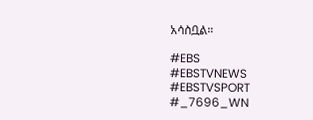አሳስቧል።

#EBS
#EBSTVNEWS
#EBSTVSPORT
#_7696_WN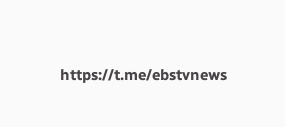https://t.me/ebstvnews